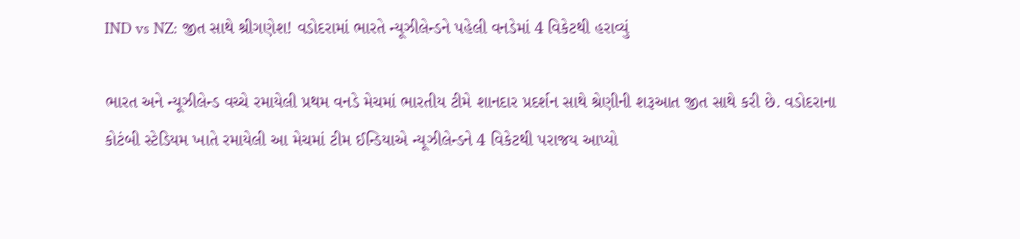IND vs NZ: જીત સાથે શ્રીગણેશ! વડોદરામાં ભારતે ન્યૂઝીલેન્ડને પહેલી વનડેમાં 4 વિકેટથી હરાવ્યું

ભારત અને ન્યૂઝીલેન્ડ વચ્ચે રમાયેલી પ્રથમ વનડે મેચમાં ભારતીય ટીમે શાનદાર પ્રદર્શન સાથે શ્રેણીની શરૂઆત જીત સાથે કરી છે. વડોદરાના કોટંબી સ્ટેડિયમ ખાતે રમાયેલી આ મેચમાં ટીમ ઈન્ડિયાએ ન્યૂઝીલેન્ડને 4 વિકેટથી પરાજય આપ્યો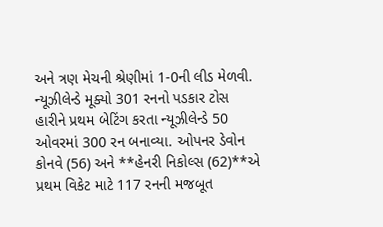અને ત્રણ મેચની શ્રેણીમાં 1-0ની લીડ મેળવી. ન્યૂઝીલેન્ડે મૂક્યો 301 રનનો પડકાર ટોસ હારીને પ્રથમ બેટિંગ કરતા ન્યૂઝીલેન્ડે 50 ઓવરમાં 300 રન બનાવ્યા. ઓપનર ડેવોન કોનવે (56) અને **હેનરી નિકોલ્સ (62)**એ પ્રથમ વિકેટ માટે 117 રનની મજબૂત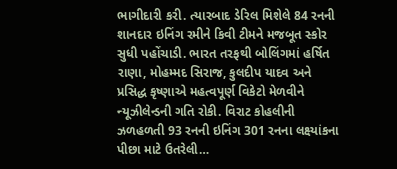ભાગીદારી કરી. ત્યારબાદ ડેરિલ મિશેલે 84 રનની શાનદાર ઇનિંગ રમીને કિવી ટીમને મજબૂત સ્કોર સુધી પહોંચાડી. ભારત તરફથી બોલિંગમાં હર્ષિત રાણા, મોહમ્મદ સિરાજ, કુલદીપ યાદવ અને પ્રસિદ્ધ કૃષ્ણાએ મહત્વપૂર્ણ વિકેટો મેળવીને ન્યૂઝીલેન્ડની ગતિ રોકી. વિરાટ કોહલીની ઝળહળતી 93 રનની ઇનિંગ 301 રનના લક્ષ્યાંકના પીછા માટે ઉતરેલી…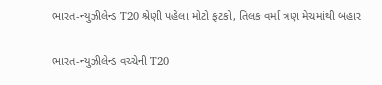ભારત-ન્યુઝીલેન્ડ T20 શ્રેણી પહેલા મોટો ફટકો, તિલક વર્મા ત્રણ મેચમાંથી બહાર

ભારત-ન્યુઝીલેન્ડ વચ્ચેની T20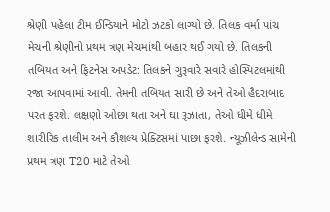શ્રેણી પહેલા ટીમ ઈન્ડિયાને મોટો ઝટકો લાગ્યો છે. તિલક વર્મા પાંચ મેચની શ્રેણીનો પ્રથમ ત્રણ મેચમાંથી બહાર થઈ ગયો છે. તિલકની તબિયત અને ફિટનેસ અપડેટ: તિલકને ગુરૂવારે સવારે હોસ્પિટલમાંથી રજા આપવામાં આવી. તેમની તબિયત સારી છે અને તેઓ હૈદરાબાદ પરત ફરશે. લક્ષણો ઓછા થતા અને ઘા રૂઝાતા, તેઓ ધીમે ધીમે શારીરિક તાલીમ અને કૌશલ્ય પ્રેક્ટિસમાં પાછા ફરશે. ન્યૂઝીલેન્ડ સામેની પ્રથમ ત્રણ T20 માટે તેઓ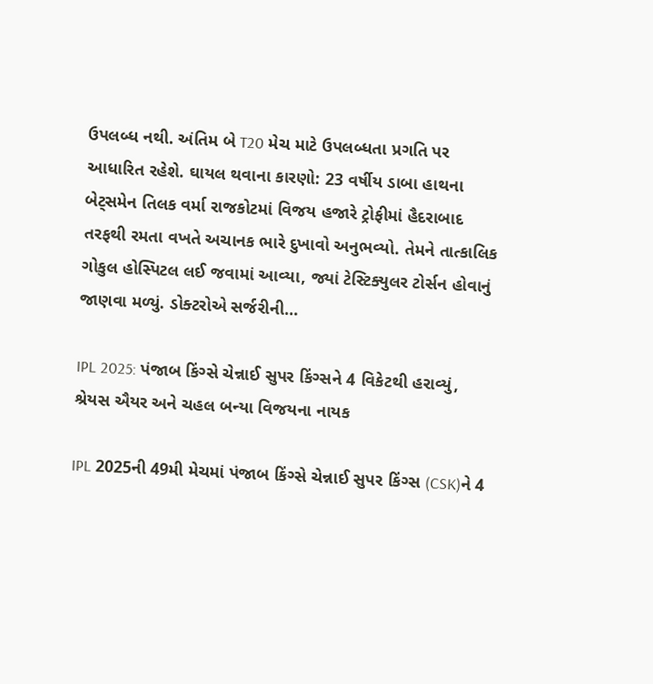ઉપલબ્ધ નથી. અંતિમ બે T20 મેચ માટે ઉપલબ્ધતા પ્રગતિ પર આધારિત રહેશે. ઘાયલ થવાના કારણો: 23 વર્ષીય ડાબા હાથના બેટ્સમેન તિલક વર્મા રાજકોટમાં વિજય હજારે ટ્રોફીમાં હૈદરાબાદ તરફથી રમતા વખતે અચાનક ભારે દુખાવો અનુભવ્યો. તેમને તાત્કાલિક ગોકુલ હોસ્પિટલ લઈ જવામાં આવ્યા, જ્યાં ટેસ્ટિક્યુલર ટોર્સન હોવાનું જાણવા મળ્યું. ડોક્ટરોએ સર્જરીની…

IPL 2025: પંજાબ કિંગ્સે ચેન્નાઈ સુપર કિંગ્સને 4 વિકેટથી હરાવ્યું, શ્રેયસ ઐયર અને ચહલ બન્યા વિજયના નાયક

IPL 2025ની 49મી મેચમાં પંજાબ કિંગ્સે ચેન્નાઈ સુપર કિંગ્સ (CSK)ને 4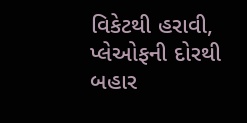વિકેટથી હરાવી, પ્લેઓફની દોરથી બહાર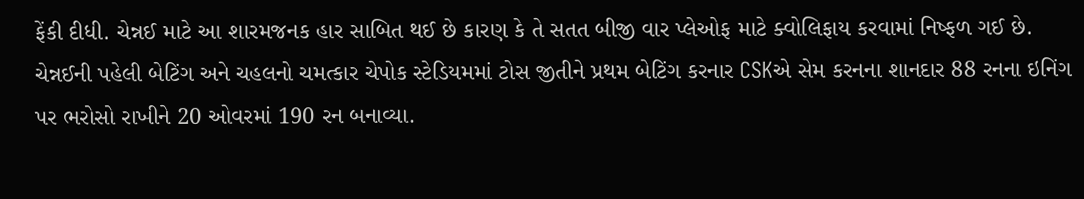ફેંકી દીધી. ચેન્નઈ માટે આ શારમજનક હાર સાબિત થઈ છે કારણ કે તે સતત બીજી વાર પ્લેઓફ માટે ક્વોલિફાય કરવામાં નિષ્ફળ ગઈ છે. ચેન્નઈની પહેલી બેટિંગ અને ચહલનો ચમત્કાર ચેપોક સ્ટેડિયમમાં ટોસ જીતીને પ્રથમ બેટિંગ કરનાર CSKએ સેમ કરનના શાનદાર 88 રનના ઇનિંગ પર ભરોસો રાખીને 20 ઓવરમાં 190 રન બનાવ્યા.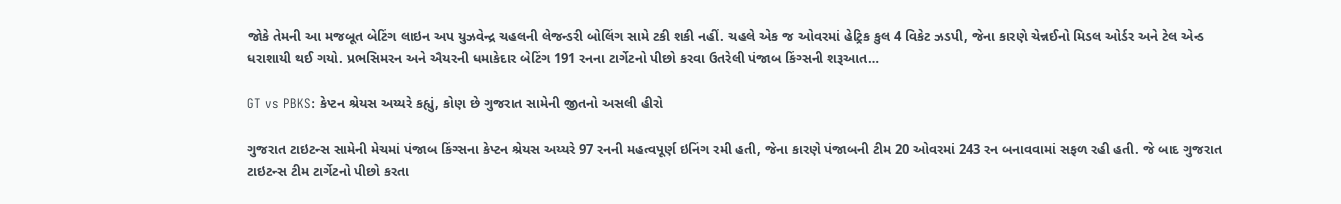જોકે તેમની આ મજબૂત બેટિંગ લાઇન અપ યુઝવેન્દ્ર ચહલની લેજન્ડરી બોલિંગ સામે ટકી શકી નહીં. ચહલે એક જ ઓવરમાં હેટ્રિક કુલ 4 વિકેટ ઝડપી, જેના કારણે ચેન્નઈનો મિડલ ઓર્ડર અને ટેલ એન્ડ ધરાશાયી થઈ ગયો. પ્રભસિમરન અને ઐયરની ધમાકેદાર બેટિંગ 191 રનના ટાર્ગેટનો પીછો કરવા ઉતરેલી પંજાબ કિંગ્સની શરૂઆત…

GT vs PBKS: કેપ્ટન શ્રેયસ અય્યરે કહ્યું, કોણ છે ગુજરાત સામેની જીતનો અસલી હીરો

ગુજરાત ટાઇટન્સ સામેની મેચમાં પંજાબ કિંગ્સના કેપ્ટન શ્રેયસ અય્યરે 97 રનની મહત્વપૂર્ણ ઇનિંગ રમી હતી, જેના કારણે પંજાબની ટીમ 20 ઓવરમાં 243 રન બનાવવામાં સફળ રહી હતી. જે બાદ ગુજરાત ટાઇટન્સ ટીમ ટાર્ગેટનો પીછો કરતા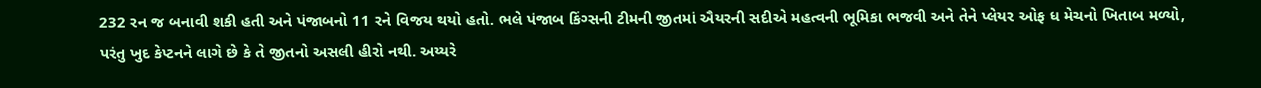232 રન જ બનાવી શકી હતી અને પંજાબનો 11 રને વિજય થયો હતો. ભલે પંજાબ કિંગ્સની ટીમની જીતમાં ઐયરની સદીએ મહત્વની ભૂમિકા ભજવી અને તેને પ્લેયર ઓફ ધ મેચનો ખિતાબ મળ્યો, પરંતુ ખુદ કેપ્ટનને લાગે છે કે તે જીતનો અસલી હીરો નથી. અય્યરે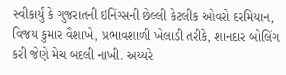સ્વીકાર્યું કે ગુજરાતની ઇનિંગ્સની છેલ્લી કેટલીક ઓવરો દરમિયાન, વિજય કુમાર વૈશાખે, પ્રભાવશાળી ખેલાડી તરીકે, શાનદાર બોલિંગ કરી જેણે મેચ બદલી નાખી. અય્યરે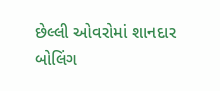છેલ્લી ઓવરોમાં શાનદાર બોલિંગ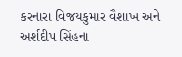કરનારા વિજયકુમાર વૈશાખ અને અર્શદીપ સિંહના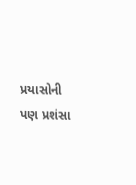પ્રયાસોની પણ પ્રશંસા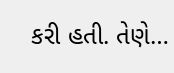કરી હતી. તેણે…